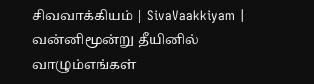சிவவாக்கியம் | SivaVaakkiyam |
வன்னிமூன்று தீயினில் வாழும்எங்கள்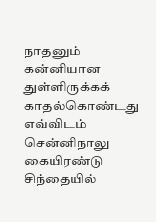நாதனும்
கன்னியான துள்ளிருக்கக் காதல்கொண்டது எவ்விடம்
சென்னிநாலு கையிரண்டு சிந்தையில்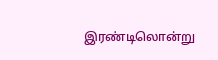இரண்டிலொன்று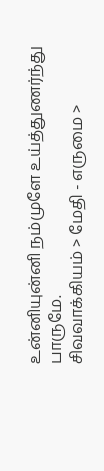உன்னியுன்னி நம்முளே உய்த்துணர்ந்து பாருமே.
சிவவாக்கியம் > மேதி - எருமை >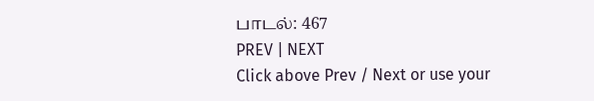பாடல்: 467
PREV | NEXT
Click above Prev / Next or use your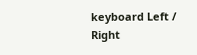keyboard Left / Right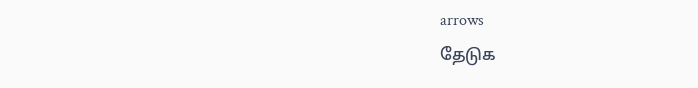arrows
தேடுக